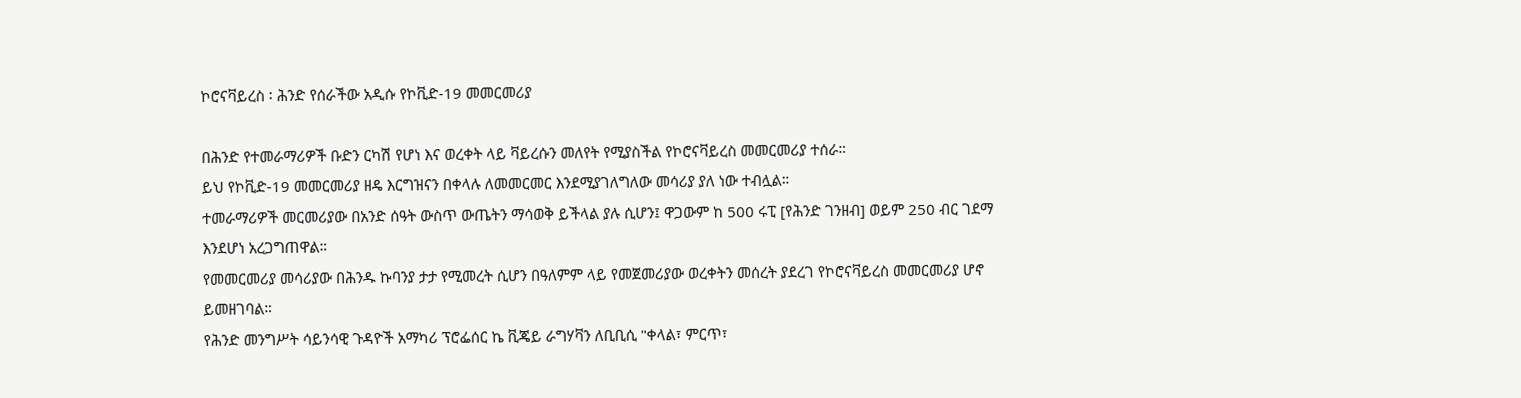ኮሮናቫይረስ ፡ ሕንድ የሰራችው አዲሱ የኮቪድ-19 መመርመሪያ

በሕንድ የተመራማሪዎች ቡድን ርካሽ የሆነ እና ወረቀት ላይ ቫይረሱን መለየት የሚያስችል የኮሮናቫይረስ መመርመሪያ ተሰራ።
ይህ የኮቪድ-19 መመርመሪያ ዘዴ እርግዝናን በቀላሉ ለመመርመር እንደሚያገለግለው መሳሪያ ያለ ነው ተብሏል።
ተመራማሪዎች መርመሪያው በአንድ ሰዓት ውስጥ ውጤትን ማሳወቅ ይችላል ያሉ ሲሆን፤ ዋጋውም ከ 500 ሩፒ [የሕንድ ገንዘብ] ወይም 250 ብር ገደማ እንደሆነ አረጋግጠዋል።
የመመርመሪያ መሳሪያው በሕንዱ ኩባንያ ታታ የሚመረት ሲሆን በዓለምም ላይ የመጀመሪያው ወረቀትን መሰረት ያደረገ የኮሮናቫይረስ መመርመሪያ ሆኖ ይመዘገባል።
የሕንድ መንግሥት ሳይንሳዊ ጉዳዮች አማካሪ ፕሮፌሰር ኬ ቪጄይ ራግሃቫን ለቢቢሲ "ቀላል፣ ምርጥ፣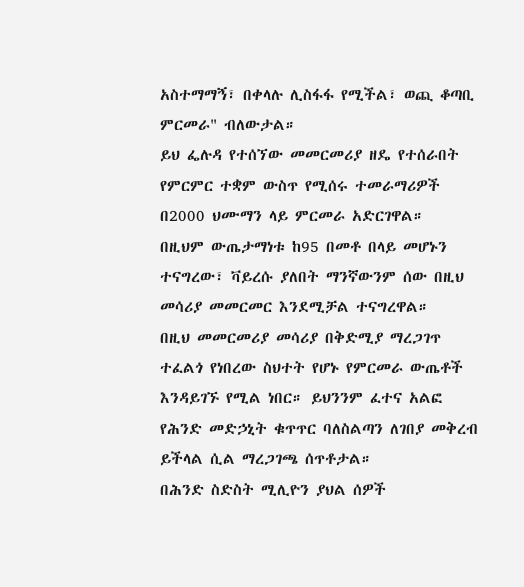አስተማማኝ፣ በቀላሉ ሊስፋፋ የሚችል፣ ወጪ ቆጣቢ ምርመራ" ብለውታል።
ይህ ፌሉዳ የተሰኘው መመርመሪያ ዘዴ የተሰራበት የምርምር ተቋም ውስጥ የሚሰሩ ተመራማሪዎች በ2000 ህሙማን ላይ ምርመራ አድርገዋል።
በዚህም ውጤታማነቱ ከ95 በመቶ በላይ መሆኑን ተናግረው፣ ቫይረሱ ያለበት ማንኛውንም ሰው በዚህ መሳሪያ መመርመር እንደሚቻል ተናግረዋል።
በዚህ መመርመሪያ መሳሪያ በቅድሚያ ማረጋገጥ ተፈልጎ የነበረው ስህተት የሆኑ የምርመራ ውጤቶች እንዳይገኙ የሚል ነበር። ይህንንም ፈተና አልፎ የሕንድ መድኃኒት ቁጥጥር ባለስልጣን ለገበያ መቅረብ ይችላል ሲል ማረጋገጫ ሰጥቶታል።
በሕንድ ስድስት ሚሊዮን ያህል ሰዎች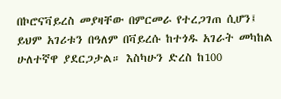በኮሮናቫይረስ መያዛቸው በምርመራ የተረጋገጠ ሲሆን፤ ይህም አገሪቱን በዓለም በቫይረሱ ከተጎዱ አገራት መካከል ሁለተኛዋ ያደርጋታል። እስካሁን ድረስ ከ100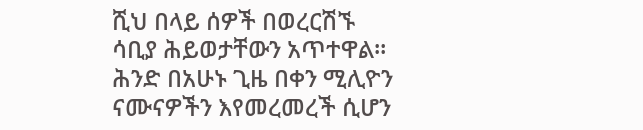ሺህ በላይ ሰዎች በወረርሽኙ ሳቢያ ሕይወታቸውን አጥተዋል።
ሕንድ በአሁኑ ጊዜ በቀን ሚሊዮን ናሙናዎችን እየመረመረች ሲሆን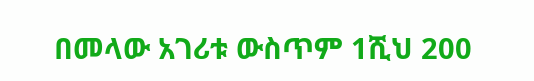በመላው አገሪቱ ውስጥም 1ሺህ 200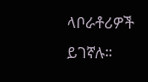ላቦራቶሪዎች ይገኛሉ።